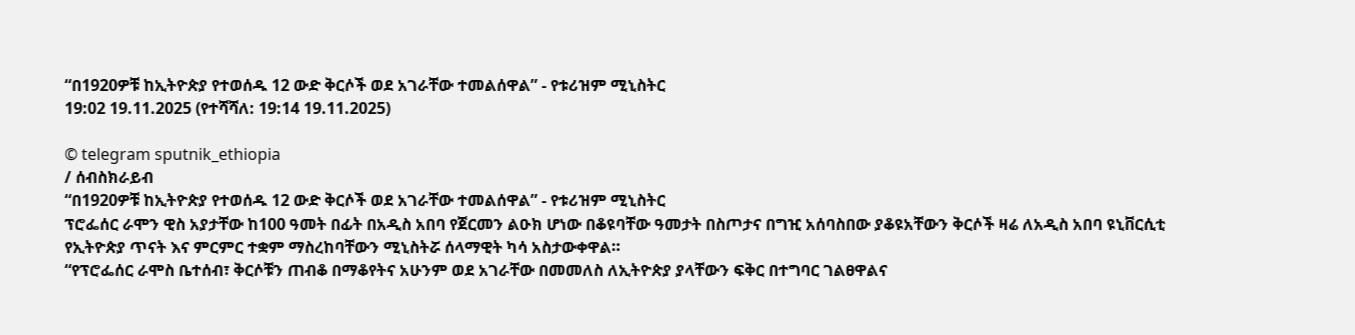“በ1920ዎቹ ከኢትዮጵያ የተወሰዱ 12 ውድ ቅርሶች ወደ አገራቸው ተመልሰዋል” - የቱሪዝም ሚኒስትር
19:02 19.11.2025 (የተሻሻለ: 19:14 19.11.2025)

© telegram sputnik_ethiopia
/ ሰብስክራይብ
“በ1920ዎቹ ከኢትዮጵያ የተወሰዱ 12 ውድ ቅርሶች ወደ አገራቸው ተመልሰዋል” - የቱሪዝም ሚኒስትር
ፕሮፌሰር ራሞን ዊስ አያታቸው ከ100 ዓመት በፊት በአዲስ አበባ የጀርመን ልዑክ ሆነው በቆዩባቸው ዓመታት በስጦታና በግዢ አሰባስበው ያቆዩአቸውን ቅርሶች ዛሬ ለአዲስ አበባ ዩኒቨርሲቲ የኢትዮጵያ ጥናት እና ምርምር ተቋም ማስረከባቸውን ሚኒስትሯ ሰላማዊት ካሳ አስታውቀዋል።
“የፕሮፌሰር ራሞስ ቤተሰብ፣ ቅርሶቹን ጠብቆ በማቆየትና አሁንም ወደ አገራቸው በመመለስ ለኢትዮጵያ ያላቸውን ፍቅር በተግባር ገልፀዋልና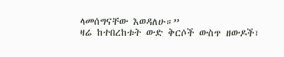ላመሰግናቸው እወዳለሁ።”
ዛሬ ከተበረከቱት ውድ ቅርሶች ውስጥ ዘውዶች፣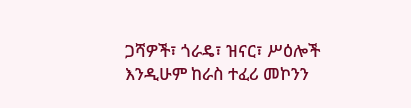ጋሻዎች፣ ጎራዴ፣ ዝናር፣ ሥዕሎች እንዲሁም ከራስ ተፈሪ መኮንን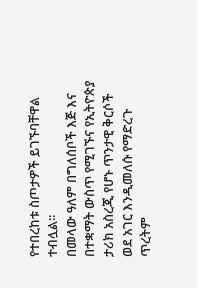የተበረከቱ ስጦታዎች ይገኙባቸዋል ተብሏል፡፡
በመላው ዓለም በግለሰቦች እጅ እና በተቋማት ውስጥ የሚገኙና የኢትዮጵያ ታሪክ አስረጂ የሆኑ ጥንታዊ ቅርሶች ወደ አገር እንዲመለሱ የማድረጉ ጥረትም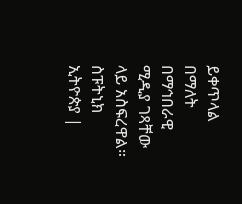ይቀጥላል በማለት በማኅበራዊ ሚዲያ ገጻቸው ላይ አስፍረዋል።
ስፑትኒክ ኢትዮጵያ |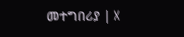መተግበሪያ | X